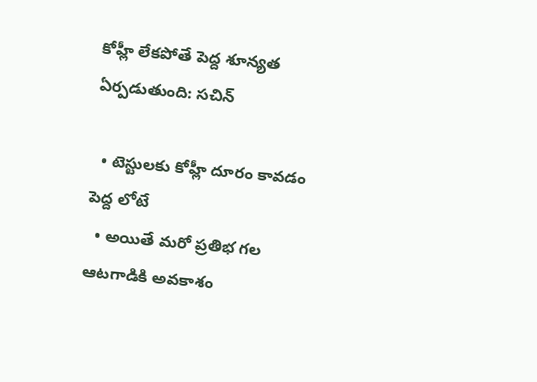కోహ్లీ లేకపోతే పెద్ద శూన్యత ఏర్పడుతుంది: సచిన్

  • టెస్టులకు కోహ్లీ దూరం కావడం పెద్ద లోటే
  • అయితే మరో ప్రతిభ గల ఆటగాడికి అవకాశం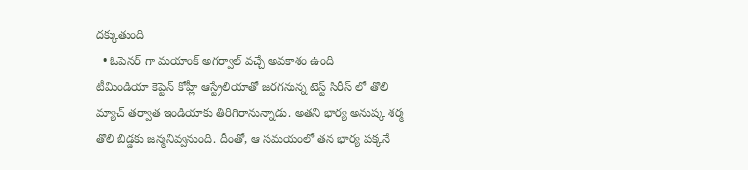దక్కుతుంది
  • ఓపెనర్ గా మయాంక్ అగర్వాల్ వచ్చే అవకాశం ఉంది
టీమిండియా కెప్టెన్ కోహ్లీ ఆస్ట్రేలియాతో జరగనున్న టెస్ట్ సిరీస్ లో తొలి మ్యాచ్ తర్వాత ఇండియాకు తిరిగిరానున్నాడు. అతని భార్య అనుష్క శర్మ తొలి బిడ్డకు జన్మనివ్వనుంది. దీంతో, ఆ సమయంలో తన భార్య పక్కనే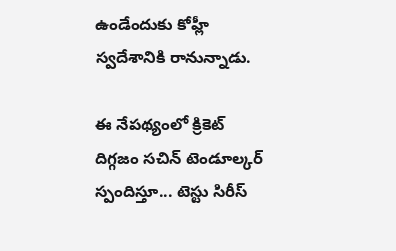ఉండేందుకు కోహ్లీ స్వదేశానికి రానున్నాడు.

ఈ నేపథ్యంలో క్రికెట్ దిగ్గజం సచిన్ టెండూల్కర్ స్పందిస్తూ... టెస్టు సిరీస్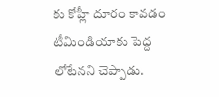కు కోహ్లీ దూరం కావడం టీమిండియాకు పెద్ద లోటేనని చెప్పాడు.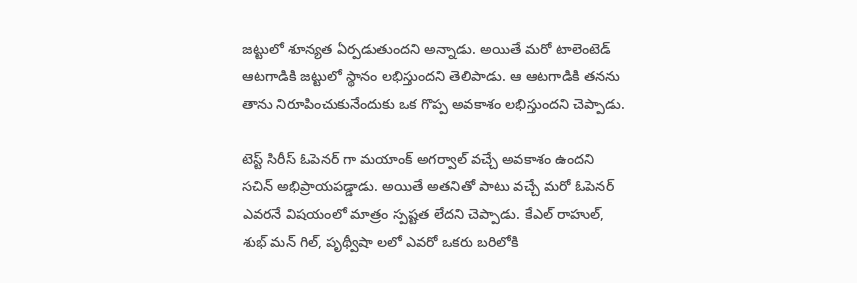జట్టులో శూన్యత ఏర్పడుతుందని అన్నాడు. అయితే మరో టాలెంటెడ్ ఆటగాడికి జట్టులో స్థానం లభిస్తుందని తెలిపాడు. ఆ ఆటగాడికి తనను తాను నిరూపించుకునేందుకు ఒక గొప్ప అవకాశం లభిస్తుందని చెప్పాడు.

టెస్ట్ సిరీస్ ఓపెనర్ గా మయాంక్ అగర్వాల్ వచ్చే అవకాశం ఉందని సచిన్ అభిప్రాయపడ్డాడు. అయితే అతనితో పాటు వచ్చే మరో ఓపెనర్ ఎవరనే విషయంలో మాత్రం స్పష్టత లేదని చెప్పాడు. కేఎల్ రాహుల్, శుభ్ మన్ గిల్, పృథ్వీషా లలో ఎవరో ఒకరు బరిలోకి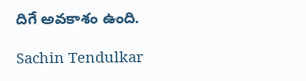దిగే అవకాశం ఉంది.

Sachin Tendulkar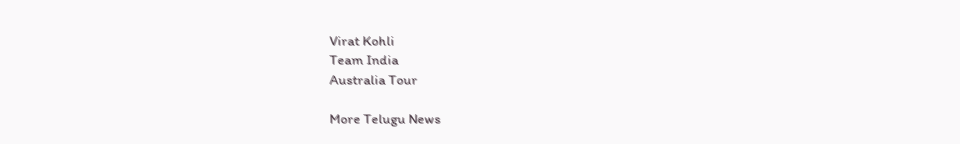Virat Kohli
Team India
Australia Tour

More Telugu News